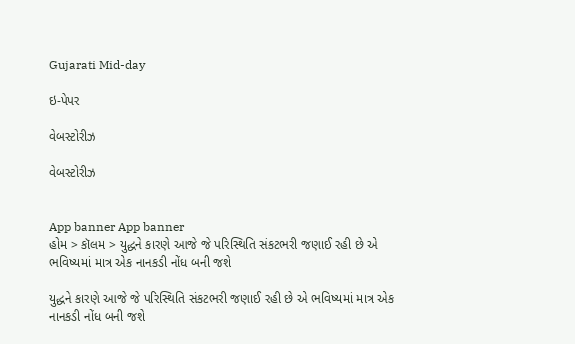Gujarati Mid-day

ઇ-પેપર

વેબસ્ટોરીઝ

વેબસ્ટોરીઝ


App banner App banner
હોમ > કૉલમ > યુદ્ધને કારણે આજે જે પરિસ્થિતિ સંકટભરી જણાઈ રહી છે એ ભવિષ્યમાં માત્ર એક નાનકડી નોંધ બની જશે

યુદ્ધને કારણે આજે જે પરિસ્થિતિ સંકટભરી જણાઈ રહી છે એ ભવિષ્યમાં માત્ર એક નાનકડી નોંધ બની જશે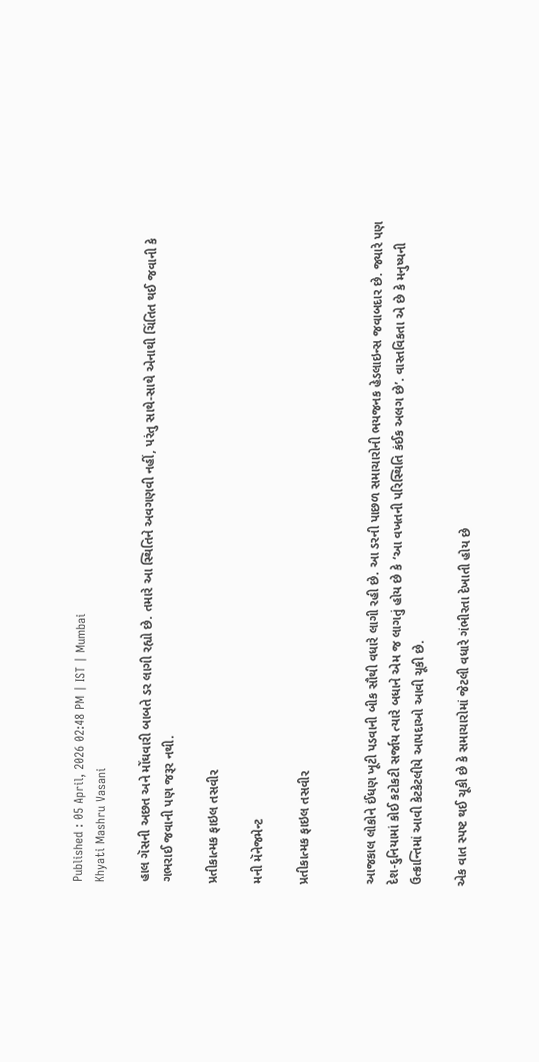Published : 05 April, 2026 02:48 PM | IST | Mumbai
Khyati Mashru Vasani

હાલ ગૅસની અછત અને મોંઘવારી બાબતે ડર લાગી રહ્યો છે. તમારે આ સ્થિતિને અવગણવી નહીં, પરંતુ સાથે-સાથે એનાથી ચિંતિત થઈ જવાની કે ગભરાઈ જવાની પણ જરૂર નથી.

પ્રતીકાત્મક ફાઇલ તસવીર

મની મૅનેજમેન્ટ

પ્રતીકાત્મક ફાઇલ તસવીર


આજકાલ લોકોને ઈંધણ ખૂટી પડવાની બીક સૌથી વધારે લાગી રહી છે. આ ડરની પાછળ સમાચારોની ભયજનક હેડલાઇન્સ જવાબદાર છે. જ્યારે પણ દેશ-દુનિયામાં કોઈ કટોકટી સર્જાય ત્યારે બધાને એમ જ લાગતું હોય છે કે ‘આ વખતની પરિસ્થિતિ કંઈક અલગ છે’. વાસ્તવિકતા એ છે કે મનુષ્યની ઉત્ક્રાન્તિમાં આવી કેટકેટલીયે આપદાઓ આવી ચૂકી છે.

એક વાત સ્પષ્ટ થઈ ચૂકી છે કે સમાચારોમાં જેટલી વધારે ગંભીરતા દેખાતી હોય છે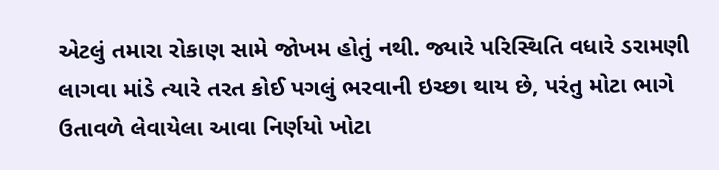એટલું તમારા રોકાણ સામે જોખમ હોતું નથી. જ્યારે પરિસ્થિતિ વધારે ડરામણી લાગવા માંડે ત્યારે તરત કોઈ પગલું ભરવાની ઇચ્છા થાય છે, પરંતુ મોટા ભાગે ઉતાવળે લેવાયેલા આવા નિર્ણયો ખોટા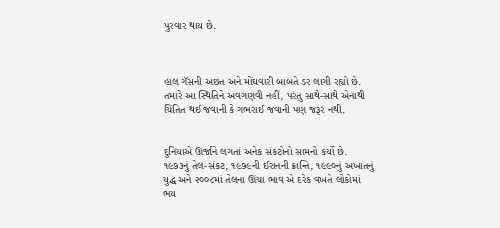પુરવાર થાય છે.



હાલ ગૅસની અછત અને મોંઘવારી બાબતે ડર લાગી રહ્યો છે. તમારે આ સ્થિતિને અવગણવી નહીં, પરંતુ સાથે-સાથે એનાથી ચિંતિત થઈ જવાની કે ગભરાઈ જવાની પણ જરૂર નથી.


દુનિયાએ ઊર્જાને લગતાં અનેક સંકટોનો સામનો કર્યો છે. ૧૯૭૩નું તેલ-સંકટ, ૧૯૭૯ની ઈરાનની ક્રાન્તિ, ૧૯૯૦નું અખાતનું યુદ્ધ અને ૨૦૦૮માં તેલના ઊંચા ભાવ એ દરેક વખતે લોકોમાં ભય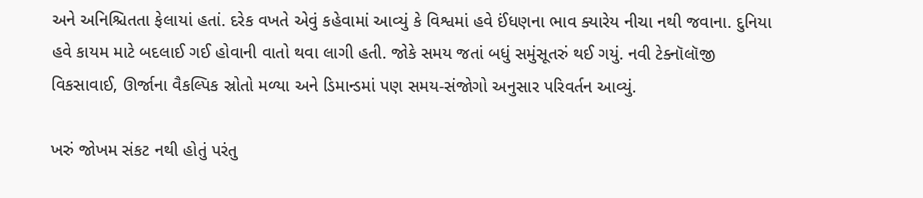અને અનિશ્ચિતતા ફેલાયાં હતાં. દરેક વખતે એવું કહેવામાં આવ્યું કે વિશ્વમાં હવે ઈંધણના ભાવ ક્યારેય નીચા નથી જવાના. દુનિયા હવે કાયમ માટે બદલાઈ ગઈ હોવાની વાતો થવા લાગી હતી. જોકે સમય જતાં બધું સમુંસૂતરું થઈ ગયું. નવી ટેક્નૉલૉજી વિકસાવાઈ, ઊર્જાના વૈકલ્પિક સ્રોતો મળ્યા અને ડિમાન્ડમાં પણ સમય-સંજોગો અનુસાર પરિવર્તન આવ્યું.

ખરું જોખમ સંકટ નથી હોતું પરંતુ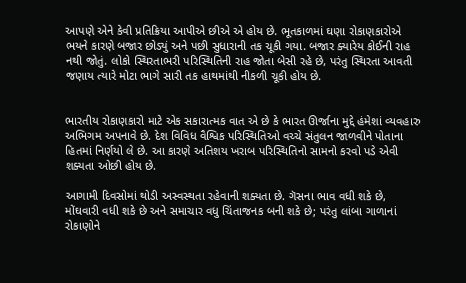આપણે એને કેવી પ્રતિક્રિયા આપીએ છીએ એ હોય છે. ભૂતકાળમાં ઘણા રોકાણકારોએ ભયને કારણે બજાર છોડ્યું અને પછી સુધારાની તક ચૂકી ગયા. બજાર ક્યારેય કોઈની રાહ નથી જોતું. લોકો સ્થિરતાભરી પરિસ્થિતિની રાહ જોતા બેસી રહે છે, પરંતુ સ્થિરતા આવતી જણાય ત્યારે મોટા ભાગે સારી તક હાથમાંથી નીકળી ચૂકી હોય છે.


ભારતીય રોકાણકારો માટે એક સકારાત્મક વાત એ છે કે ભારત ઊર્જાના મુદ્દે હંમેશાં વ્યવહારુ અભિગમ અપનાવે છે. દેશ વિવિધ વૈશ્વિક પરિસ્થિતિઓ વચ્ચે સંતુલન જાળવીને પોતાના હિતમાં નિર્ણયો લે છે. આ કારણે અતિશય ખરાબ પરિસ્થિતિનો સામનો કરવો પડે એવી શક્યતા ઓછી હોય છે.

આગામી દિવસોમાં થોડી અસ્વસ્થતા રહેવાની શક્યતા છે. ગૅસના ભાવ વધી શકે છે, મોંઘવારી વધી શકે છે અને સમાચાર વધુ ચિંતાજનક બની શકે છે; પરંતુ લાંબા ગાળાનાં રોકાણોને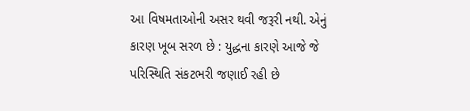આ વિષમતાઓની અસર થવી જરૂરી નથી. એનું કારણ ખૂબ સરળ છે : યુદ્ધના કારણે આજે જે પરિસ્થિતિ સંકટભરી જણાઈ રહી છે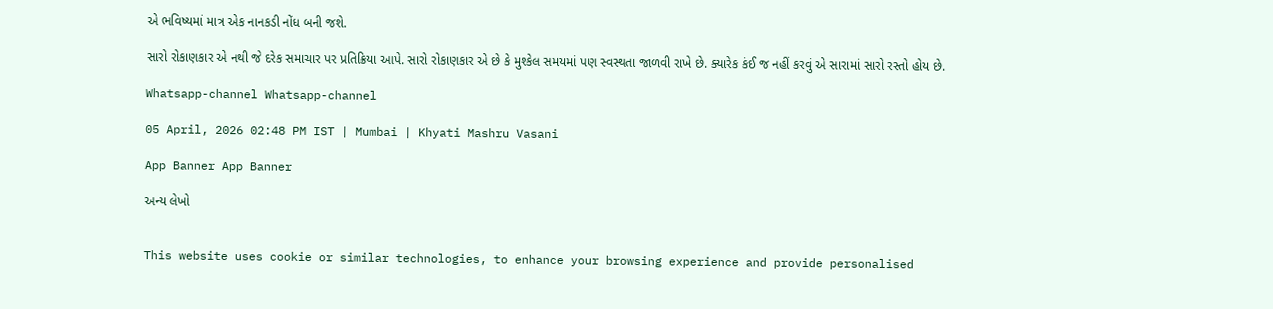એ ભવિષ્યમાં માત્ર એક નાનકડી નોંધ બની જશે.

સારો રોકાણકાર એ નથી જે દરેક સમાચાર પર પ્રતિક્રિયા આપે. સારો રોકાણકાર એ છે કે મુશ્કેલ સમયમાં પણ સ્વસ્થતા જાળવી રાખે છે. ક્યારેક કંઈ જ નહીં કરવું એ સારામાં સારો રસ્તો હોય છે.

Whatsapp-channel Whatsapp-channel

05 April, 2026 02:48 PM IST | Mumbai | Khyati Mashru Vasani

App Banner App Banner

અન્ય લેખો


This website uses cookie or similar technologies, to enhance your browsing experience and provide personalised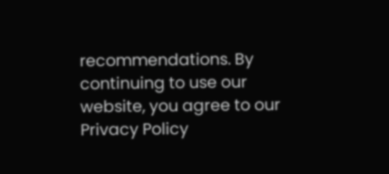recommendations. By continuing to use our website, you agree to our Privacy Policy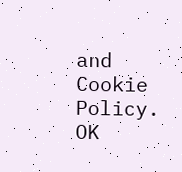and Cookie Policy. OK